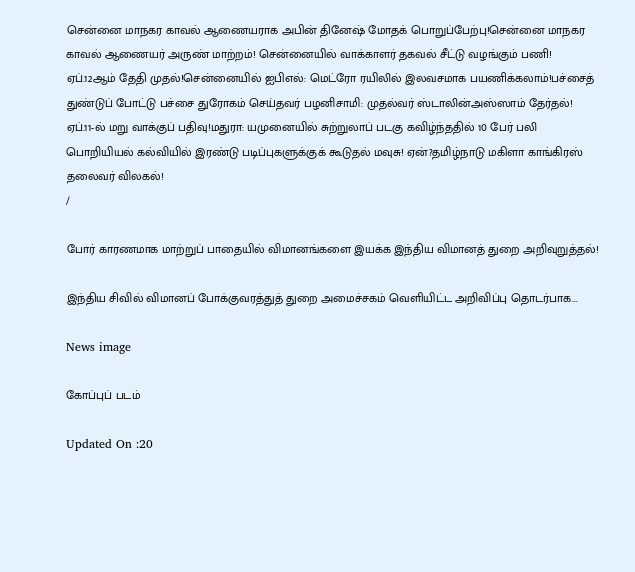சென்னை மாநகர காவல் ஆணையராக அபின் தினேஷ் மோதக் பொறுப்பேற்பு!சென்னை மாநகர காவல் ஆணையர் அருண் மாற்றம்! சென்னையில் வாக்காளர் தகவல் சீட்டு வழங்கும் பணி! ஏப்.12ஆம் தேதி முதல்!சென்னையில் ஐபிஎல்: மெட்ரோ ரயிலில் இலவசமாக பயணிக்கலாம்!பச்சைத் துண்டுப் போட்டு பச்சை துரோகம் செய்தவர் பழனிசாமி: முதல்வர் ஸ்டாலின்அஸ்ஸாம் தேர்தல்! ஏப்.11-ல் மறு வாக்குப் பதிவு!மதுரா: யமுனையில் சுற்றுலாப் படகு கவிழ்ந்ததில் 10 பேர் பலி பொறியியல் கல்வியில் இரண்டு படிப்புகளுக்குக் கூடுதல் மவுசு! ஏன்?தமிழ்நாடு மகிளா காங்கிரஸ் தலைவர் விலகல்!
/

போர் காரணமாக மாற்றுப் பாதையில் விமானங்களை இயக்க இந்திய விமானத் துறை அறிவுறுத்தல்!

இந்திய சிவில் விமானப் போக்குவரத்துத் துறை அமைச்சகம் வெளியிட்ட அறிவிப்பு தொடர்பாக...

News image

கோப்புப் படம்

Updated On :20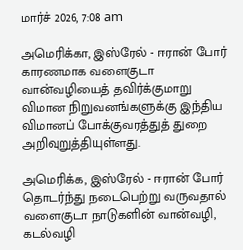மார்ச் 2026, 7:08 am

அமெரிக்கா, இஸ்ரேல் - ஈரான் போர் காரணமாக வளைகுடா வான்வழியைத் தவிர்க்குமாறு விமான நிறுவனங்களுக்கு இந்திய விமானப் போக்குவரத்துத் துறை அறிவுறுத்தியுள்ளது.

அமெரிக்க, இஸ்ரேல் - ஈரான் போர் தொடர்ந்து நடைபெற்று வருவதால் வளைகுடா நாடுகளின் வான்வழி, கடல்வழி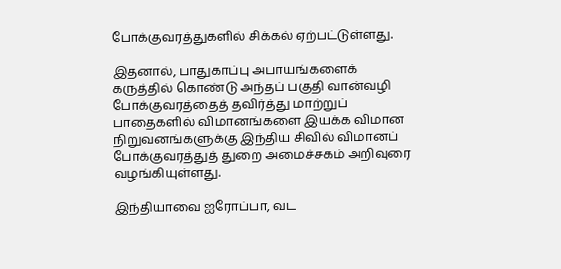போக்குவரத்துகளில் சிக்கல் ஏற்பட்டுள்ளது.

இதனால், பாதுகாப்பு அபாயங்களைக் கருத்தில் கொண்டு அந்தப் பகுதி வான்வழி போக்குவரத்தைத் தவிர்த்து மாற்றுப் பாதைகளில் விமானங்களை இயக்க விமான நிறுவனங்களுக்கு இந்திய சிவில் விமானப் போக்குவரத்துத் துறை அமைச்சகம் அறிவுரை வழங்கியுள்ளது.

இந்தியாவை ஐரோப்பா, வட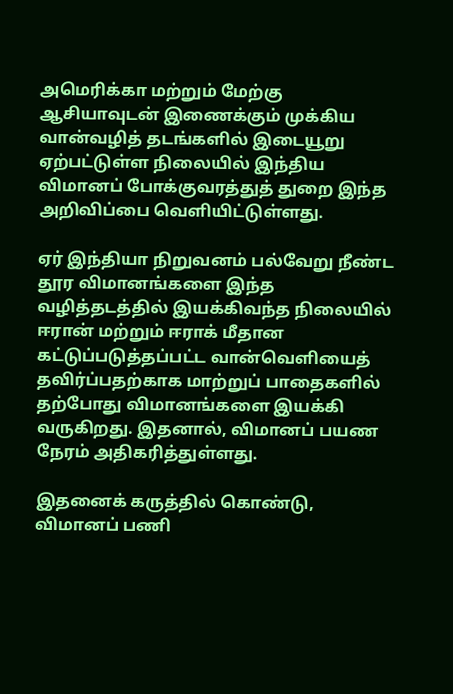அமெரிக்கா மற்றும் மேற்கு ஆசியாவுடன் இணைக்கும் முக்கிய வான்வழித் தடங்களில் இடையூறு ஏற்பட்டுள்ள நிலையில் இந்திய விமானப் போக்குவரத்துத் துறை இந்த அறிவிப்பை வெளியிட்டுள்ளது.

ஏர் இந்தியா நிறுவனம் பல்வேறு நீண்ட தூர விமானங்களை இந்த வழித்தடத்தில் இயக்கிவந்த நிலையில் ஈரான் மற்றும் ஈராக் மீதான கட்டுப்படுத்தப்பட்ட வான்வெளியைத் தவிர்ப்பதற்காக மாற்றுப் பாதைகளில் தற்போது விமானங்களை இயக்கி வருகிறது. இதனால், விமானப் பயண நேரம் அதிகரித்துள்ளது.

இதனைக் கருத்தில் கொண்டு, விமானப் பணி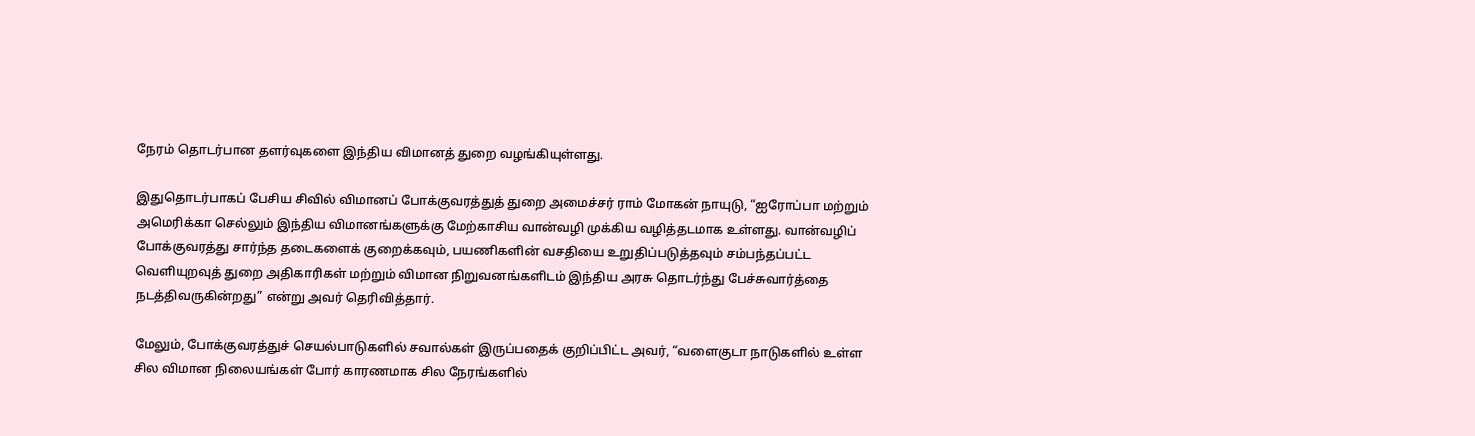நேரம் தொடர்பான தளர்வுகளை இந்திய விமானத் துறை வழங்கியுள்ளது.

இதுதொடர்பாகப் பேசிய சிவில் விமானப் போக்குவரத்துத் துறை அமைச்சர் ராம் மோகன் நாயுடு, “ஐரோப்பா மற்றும் அமெரிக்கா செல்லும் இந்திய விமானங்களுக்கு மேற்காசிய வான்வழி முக்கிய வழித்தடமாக உள்ளது. வான்வழிப் போக்குவரத்து சார்ந்த தடைகளைக் குறைக்கவும், பயணிகளின் வசதியை உறுதிப்படுத்தவும் சம்பந்தப்பட்ட வெளியுறவுத் துறை அதிகாரிகள் மற்றும் விமான நிறுவனங்களிடம் இந்திய அரசு தொடர்ந்து பேச்சுவார்த்தை நடத்திவருகின்றது” என்று அவர் தெரிவித்தார்.

மேலும், போக்குவரத்துச் செயல்பாடுகளில் சவால்கள் இருப்பதைக் குறிப்பிட்ட அவர், “வளைகுடா நாடுகளில் உள்ள சில விமான நிலையங்கள் போர் காரணமாக சில நேரங்களில்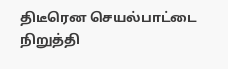திடீரென செயல்பாட்டை நிறுத்தி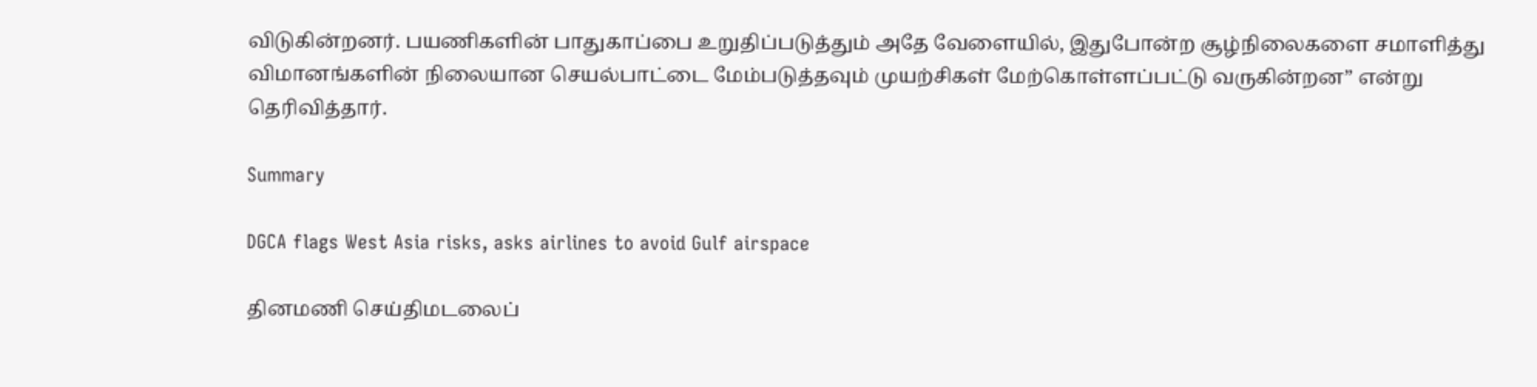விடுகின்றனர். பயணிகளின் பாதுகாப்பை உறுதிப்படுத்தும் அதே வேளையில், இதுபோன்ற சூழ்நிலைகளை சமாளித்து விமானங்களின் நிலையான செயல்பாட்டை மேம்படுத்தவும் முயற்சிகள் மேற்கொள்ளப்பட்டு வருகின்றன” என்று தெரிவித்தார்.

Summary

DGCA flags West Asia risks, asks airlines to avoid Gulf airspace

தினமணி செய்திமடலைப்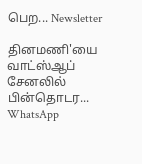பெற... Newsletter

தினமணி'யை வாட்ஸ்ஆப் சேனலில் பின்தொடர... WhatsApp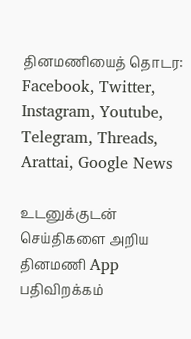தினமணியைத் தொடர: Facebook, Twitter, Instagram, Youtube, Telegram, Threads, Arattai, Google News

உடனுக்குடன் செய்திகளை அறிய தினமணி App பதிவிறக்கம்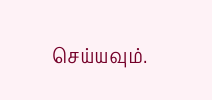செய்யவும்.